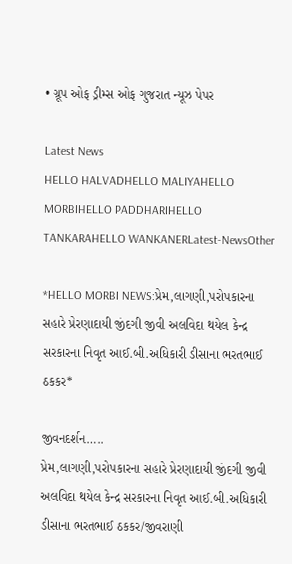• ગ્રૂપ ઓફ ડ્રીમ્સ ઓફ ગુજરાત ન્યૂઝ પેપર

Latest News
HELLO HALVADHELLO MALIYAHELLO MORBIHELLO PADDHARIHELLO TANKARAHELLO WANKANERLatest-NewsOther

*HELLO MORBI NEWS:પ્રેમ,લાગણી,પરોપકારના સહારે પ્રેરણાદાયી જીંદગી જીવી અલવિદા થયેલ કેન્દ્ર સરકારના નિવૃત આઈ.બી.અધિકારી ડીસાના ભરતભાઈ ઠકકર*

જીવનદર્શન…..
પ્રેમ,લાગણી,પરોપકારના સહારે પ્રેરણાદાયી જીંદગી જીવી અલવિદા થયેલ કેન્દ્ર સરકારના નિવૃત આઈ.બી.અધિકારી ડીસાના ભરતભાઈ ઠકકર/જીવરાણી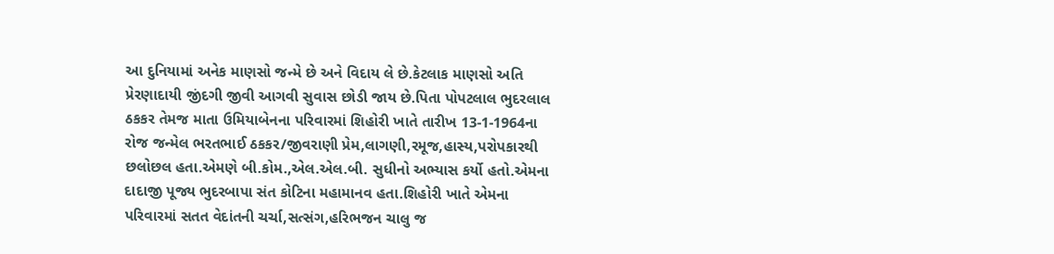આ દુનિયામાં અનેક માણસો જન્મે છે અને વિદાય લે છે.કેટલાક માણસો અતિ પ્રેરણાદાયી જીંદગી જીવી આગવી સુવાસ છોડી જાય છે.પિતા પોપટલાલ ભુદરલાલ ઠકકર તેમજ માતા ઉમિયાબેનના પરિવારમાં શિહોરી ખાતે તારીખ 13-1-1964ના રોજ જન્મેલ ભરતભાઈ ઠકકર/જીવરાણી પ્રેમ,લાગણી,રમૂજ,હાસ્ય,પરોપકારથી છલોછલ હતા.એમણે બી.કોમ.,એલ.એલ.બી. સુધીનો અભ્યાસ કર્યો હતો.એમના દાદાજી પૂજ્ય ભુદરબાપા સંત કોટિના મહામાનવ હતા.શિહોરી ખાતે એમના પરિવારમાં સતત વેદાંતની ચર્ચા,સત્સંગ,હરિભજન ચાલુ જ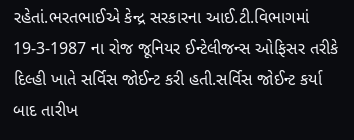રહેતાં.ભરતભાઈએ કેન્દ્ર સરકારના આઈ.ટી.વિભાગમાં 19-3-1987 ના રોજ જૂનિયર ઈન્ટેલીજન્સ ઓફિસર તરીકે દિલ્હી ખાતે સર્વિસ જોઈન્ટ કરી હતી.સર્વિસ જોઈન્ટ કર્યા બાદ તારીખ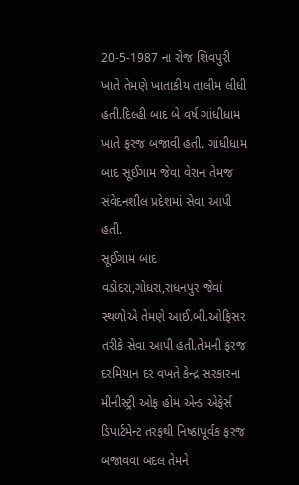20-5-1987 ના રોજ શિવપુરી ખાતે તેમણે ખાતાકીય તાલીમ લીધી હતી.દિલ્હી બાદ બે વર્ષ ગાંધીધામ ખાતે ફરજ બજાવી હતી. ગાંધીધામ બાદ સૂઈગામ જેવા વેરાન તેમજ સંવેદનશીલ પ્રદેશમાં સેવા આપી હતી.
સૂઈગામ બાદ વડોદરા,ગોધરા,રાધનપુર જેવાં સ્થળોએ તેમણે આઈ.બી.ઓફિસર તરીકે સેવા આપી હતી.તેમની ફરજ દરમિયાન દર વખતે કેન્દ્ર સરકારના મીનીસ્ટ્રી ઓફ હોમ એન્ડ એફેર્સ ડિપાર્ટમેન્ટ તરફથી નિષ્ઠાપૂર્વક ફરજ બજાવવા બદલ તેમને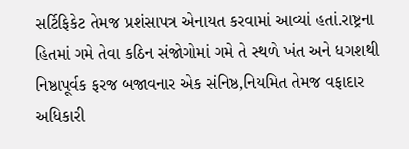સર્ટિફિકેટ તેમજ પ્રશંસાપત્ર એનાયત કરવામાં આવ્યાં હતાં.રાષ્ટ્રના હિતમાં ગમે તેવા કઠિન સંજોગોમાં ગમે તે સ્થળે ખંત અને ધગશથી નિષ્ઠાપૂર્વક ફરજ બજાવનાર એક સંનિષ્ઠ,નિયમિત તેમજ વફાદાર અધિકારી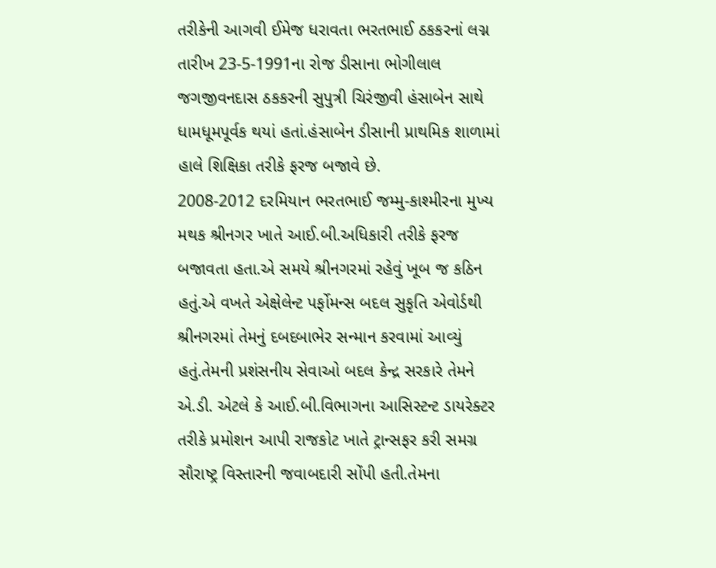તરીકેની આગવી ઈમેજ ધરાવતા ભરતભાઈ ઠકકરનાં લગ્ન તારીખ 23-5-1991ના રોજ ડીસાના ભોગીલાલ જગજીવનદાસ ઠકકરની સુપુત્રી ચિરંજીવી હંસાબેન સાથે ધામધૂમપૂર્વક થયાં હતાં.હંસાબેન ડીસાની પ્રાથમિક શાળામાં હાલે શિક્ષિકા તરીકે ફરજ બજાવે છે.
2008-2012 દરમિયાન ભરતભાઈ જમ્મુ-કાશ્મીરના મુખ્ય મથક શ્રીનગર ખાતે આઈ.બી.અધિકારી તરીકે ફરજ બજાવતા હતા.એ સમયે શ્રીનગરમાં રહેવું ખૂબ જ કઠિન હતું.એ વખતે એક્ષેલેન્ટ પર્ફોમન્સ બદલ સુકૃતિ એવોર્ડથી શ્રીનગરમાં તેમનું દબદબાભેર સન્માન કરવામાં આવ્યું હતું.તેમની પ્રશંસનીય સેવાઓ બદલ કેન્દ્ર સરકારે તેમને એ.ડી. એટલે કે આઈ.બી.વિભાગના આસિસ્ટન્ટ ડાયરેક્ટર તરીકે પ્રમોશન આપી રાજકોટ ખાતે ટ્રાન્સફર કરી સમગ્ર સૌરાષ્ટ્ર વિસ્તારની જવાબદારી સોંપી હતી.તેમના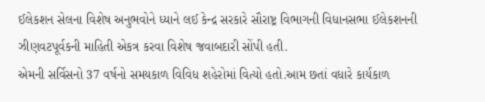ઈલેકશન સેલના વિશેષ અનુભવોને ધ્યાને લઈ કેન્દ્ર સરકારે સૌરાષ્ટ્ર વિભાગની વિધાનસભા ઈલેકશનની ઝીણવટપૂર્વકની માહિતી એકત્ર કરવા વિશેષ જવાબદારી સોંપી હતી.
એમની સર્વિસનો 37 વર્ષનો સમયકાળ વિવિધ શહેરોમાં વિત્યો હતો.આમ છતાં વધારે કાર્યકાળ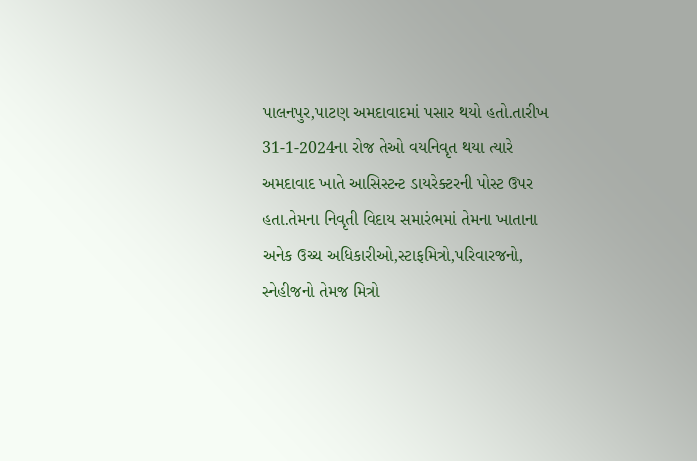પાલનપુર,પાટણ અમદાવાદમાં પસાર થયો હતો.તારીખ 31-1-2024ના રોજ તેઓ વયનિવૃત થયા ત્યારે અમદાવાદ ખાતે આસિસ્ટન્ટ ડાયરેક્ટરની પોસ્ટ ઉપર હતા.તેમના નિવૃતી વિદાય સમારંભમાં તેમના ખાતાના અનેક ઉચ્ચ અધિકારીઓ,સ્ટાફમિત્રો,પરિવારજનો, સ્નેહીજનો તેમજ મિત્રો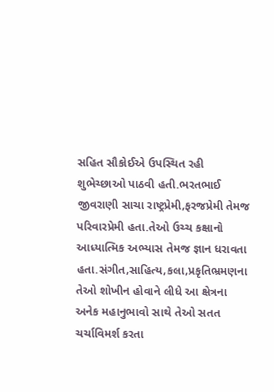સહિત સૌકોઈએ ઉપસ્થિત રહી શુભેચ્છાઓ પાઠવી હતી.ભરતભાઈ જીવરાણી સાચા રાષ્ટ્રપ્રેમી,ફરજપ્રેમી તેમજ પરિવારપ્રેમી હતા.તેઓ ઉચ્ચ કક્ષાનો આધ્યાત્મિક અભ્યાસ તેમજ જ્ઞાન ધરાવતા હતા.સંગીત,સાહિત્ય,કલા,પ્રકૃતિભ્રમણના તેઓ શોખીન હોવાને લીધે આ ક્ષેત્રના અનેક મહાનુભાવો સાથે તેઓ સતત ચર્ચાવિમર્શ કરતા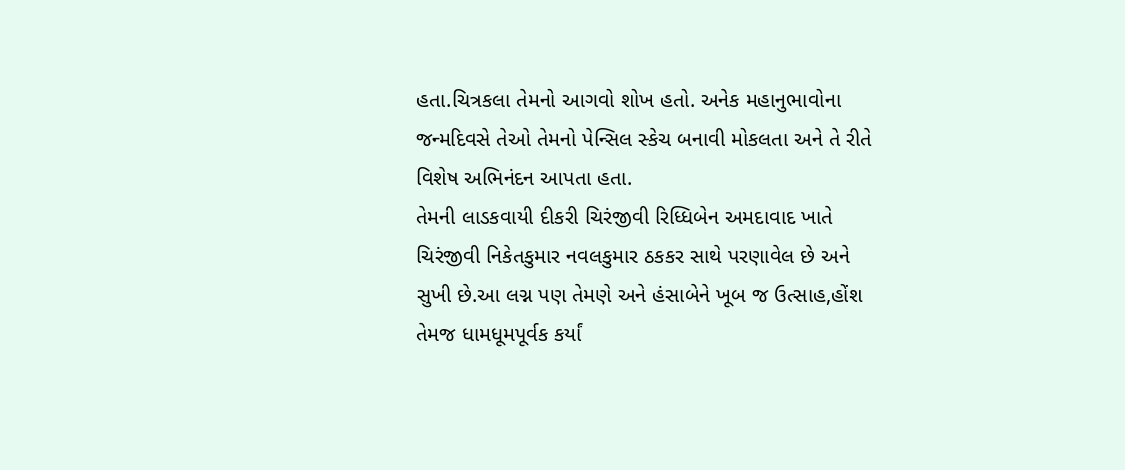હતા.ચિત્રકલા તેમનો આગવો શોખ હતો. અનેક મહાનુભાવોના જન્મદિવસે તેઓ તેમનો પેન્સિલ સ્કેચ બનાવી મોકલતા અને તે રીતે વિશેષ અભિનંદન આપતા હતા.
તેમની લાડકવાયી દીકરી ચિરંજીવી રિધ્ધિબેન અમદાવાદ ખાતે ચિરંજીવી નિકેતકુમાર નવલકુમાર ઠકકર સાથે પરણાવેલ છે અને સુખી છે.આ લગ્ન પણ તેમણે અને હંસાબેને ખૂબ જ ઉત્સાહ,હોંશ તેમજ ધામધૂમપૂર્વક કર્યાં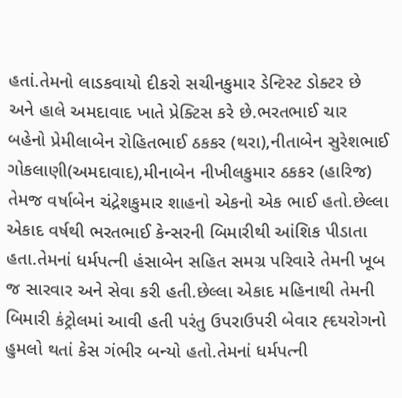હતાં.તેમનો લાડકવાયો દીકરો સચીનકુમાર ડેન્ટિસ્ટ ડોક્ટર છે અને હાલે અમદાવાદ ખાતે પ્રેક્ટિસ કરે છે.ભરતભાઈ ચાર બહેનો પ્રેમીલાબેન રોહિતભાઈ ઠકકર (થરા),નીતાબેન સુરેશભાઈ ગોકલાણી(અમદાવાદ),મીનાબેન નીખીલકુમાર ઠકકર (હારિજ) તેમજ વર્ષાબેન ચંદ્રેશકુમાર શાહનો એકનો એક ભાઈ હતો.છેલ્લા એકાદ વર્ષથી ભરતભાઈ કેન્સરની બિમારીથી આંશિક પીડાતા હતા.તેમનાં ધર્મપત્ની હંસાબેન સહિત સમગ્ર પરિવારે તેમની ખૂબ જ સારવાર અને સેવા કરી હતી.છેલ્લા એકાદ મહિનાથી તેમની બિમારી કંટ્રોલમાં આવી હતી પરંતુ ઉપરાઉપરી બેવાર હ્દયરોગનો હુમલો થતાં કેસ ગંભીર બન્યો હતો.તેમનાં ધર્મપત્ની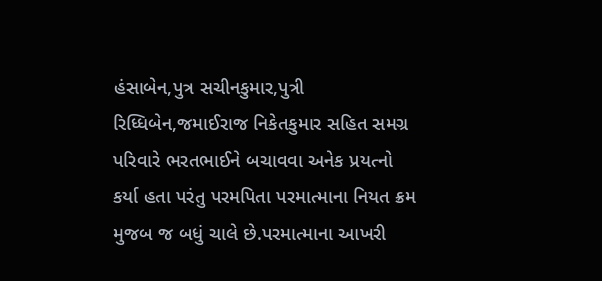હંસાબેન,પુત્ર સચીનકુમાર,પુત્રી રિધ્ધિબેન,જમાઈરાજ નિકેતકુમાર સહિત સમગ્ર પરિવારે ભરતભાઈને બચાવવા અનેક પ્રયત્નો કર્યા હતા પરંતુ પરમપિતા પરમાત્માના નિયત ક્રમ મુજબ જ બધું ચાલે છે.પરમાત્માના આખરી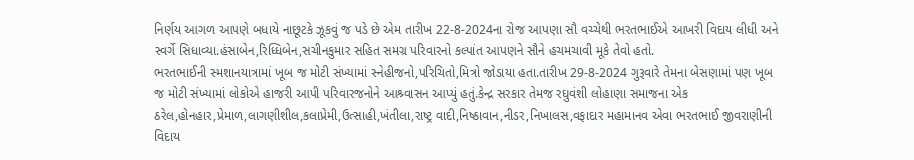નિર્ણય આગળ આપણે બધાયે નાછૂટકે ઝૂકવું જ પડે છે એમ તારીખ 22-8-2024ના રોજ આપણા સૌ વચ્ચેથી ભરતભાઈએ આખરી વિદાય લીધી અને સ્વર્ગે સિધાવ્યા.હંસાબેન,રિધ્ધિબેન,સચીનકુમાર સહિત સમગ્ર પરિવારનો કલ્પાંત આપણને સૌને હચમચાવી મૂકે તેવો હતો.
ભરતભાઈની સ્મશાનયાત્રામાં ખૂબ જ મોટી સંખ્યામાં સ્નેહીજનો,પરિચિતો,મિત્રો જોડાયા હતા.તારીખ 29-8-2024 ગુરૂવારે તેમના બેસણામાં પણ ખૂબ જ મોટી સંખ્યામાં લોકોએ હાજરી આપી પરિવારજનોને આશ્ર્વાસન આપ્યું હતું.કેન્દ્ર સરકાર તેમજ રઘુવંશી લોહાણા સમાજના એક ઠરેલ,હોનહાર,પ્રેમાળ,લાગણીશીલ,કલાપ્રેમી,ઉત્સાહી,ખંતીલા,રાષ્ટ્ર વાદી,નિષ્ઠાવાન,નીડર,નિખાલસ,વફાદાર મહામાનવ એવા ભરતભાઈ જીવરાણીની વિદાય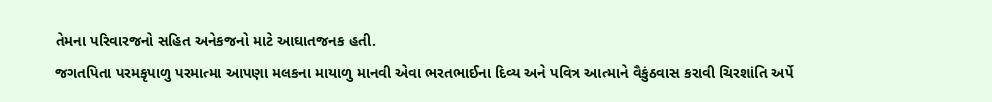તેમના પરિવારજનો સહિત અનેકજનો માટે આઘાતજનક હતી.
જગતપિતા પરમકૃપાળુ પરમાત્મા આપણા મલકના માયાળુ માનવી એવા ભરતભાઈના દિવ્ય અને પવિત્ર આત્માને વૈકુંઠવાસ કરાવી ચિરશાંતિ અર્પે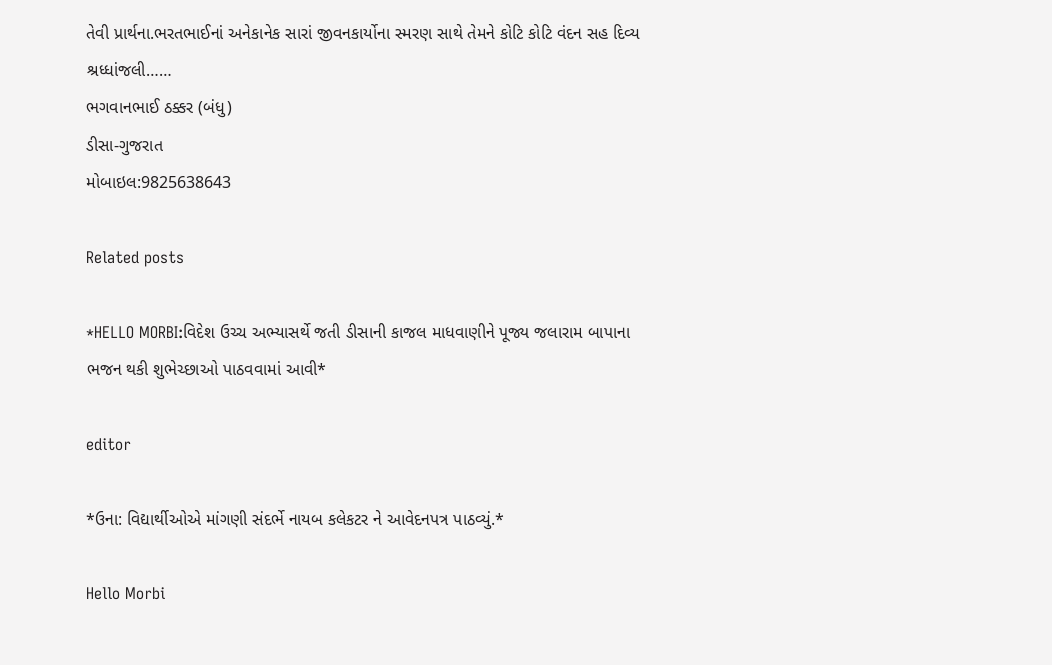તેવી પ્રાર્થના.ભરતભાઈનાં અનેકાનેક સારાં જીવનકાર્યોના સ્મરણ સાથે તેમને કોટિ કોટિ વંદન સહ દિવ્ય શ્રધ્ધાંજલી……
ભગવાનભાઈ ઠક્કર (બંધુ)
ડીસા-ગુજરાત
મોબાઇલ:9825638643

Related posts

*HELLO MORBI:વિદેશ ઉચ્ચ અભ્યાસર્થે જતી ડીસાની કાજલ માધવાણીને પૂજ્ય જલારામ બાપાના ભજન થકી શુભેચ્છાઓ પાઠવવામાં આવી*

editor

*ઉના: વિદ્યાર્થીઓએ માંગણી સંદર્ભે નાયબ કલેકટર ને આવેદનપત્ર પાઠવ્યું.*

Hello Morbi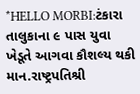*HELLO MORBI:ટંકારા તાલુકાના ૯ પાસ યુવા ખેડૂતે આગવા કૌશલ્ય થકી માન.રાષ્ટ્રપતિશ્રી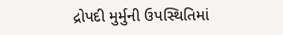દ્રોપદી મુર્મુની ઉપસ્થિતિમાં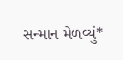સન્માન મેળવ્યું*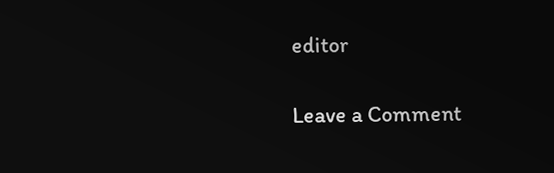editor

Leave a Comment